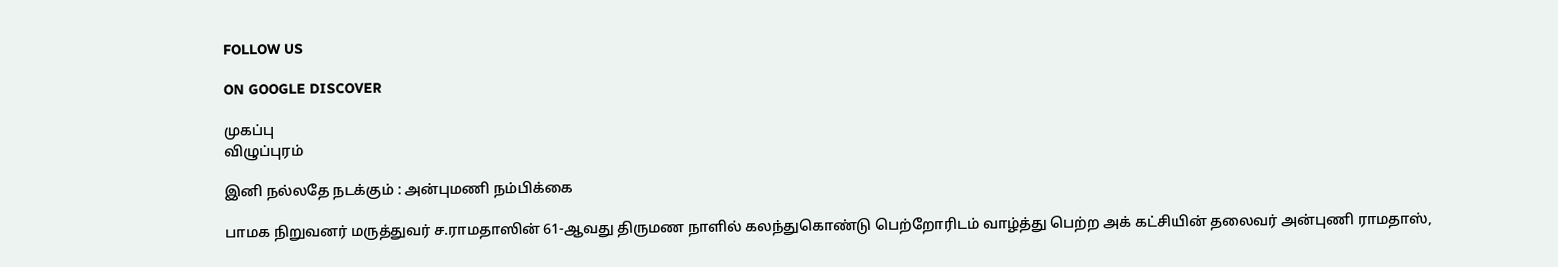FOLLOW US

ON GOOGLE DISCOVER

முகப்பு
விழுப்புரம்

இனி நல்லதே நடக்கும் : அன்புமணி நம்பிக்கை

பாமக நிறுவனர் மருத்துவர் ச.ராமதாஸின் 61-ஆவது திருமண நாளில் கலந்துகொண்டு பெற்றோரிடம் வாழ்த்து பெற்ற அக் கட்சியின் தலைவர் அன்புணி ராமதாஸ்,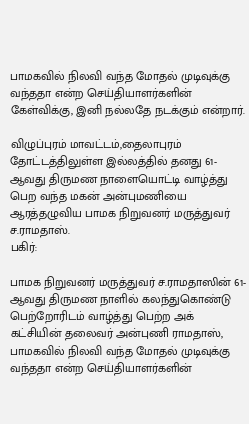பாமகவில் நிலவி வந்த மோதல் முடிவுக்கு வந்ததா என்ற செய்தியாளர்களின் கேள்விக்கு, இனி நல்லதே நடக்கும் என்றார்.

விழுப்புரம் மாவட்டம்,தைலாபுரம் தோட்டத்திலுள்ள இல்லத்தில் தனது 61-ஆவது திருமண நாளையொட்டி வாழ்த்து பெற வந்த மகன் அன்புமணியை ஆரத்தழுவிய பாமக நிறுவனர் மருத்துவர் ச.ராமதாஸ்.
பகிர்:

பாமக நிறுவனர் மருத்துவர் ச.ராமதாஸின் 61-ஆவது திருமண நாளில் கலந்துகொண்டு பெற்றோரிடம் வாழ்த்து பெற்ற அக் கட்சியின் தலைவர் அன்புணி ராமதாஸ், பாமகவில் நிலவி வந்த மோதல் முடிவுக்கு வந்ததா என்ற செய்தியாளர்களின்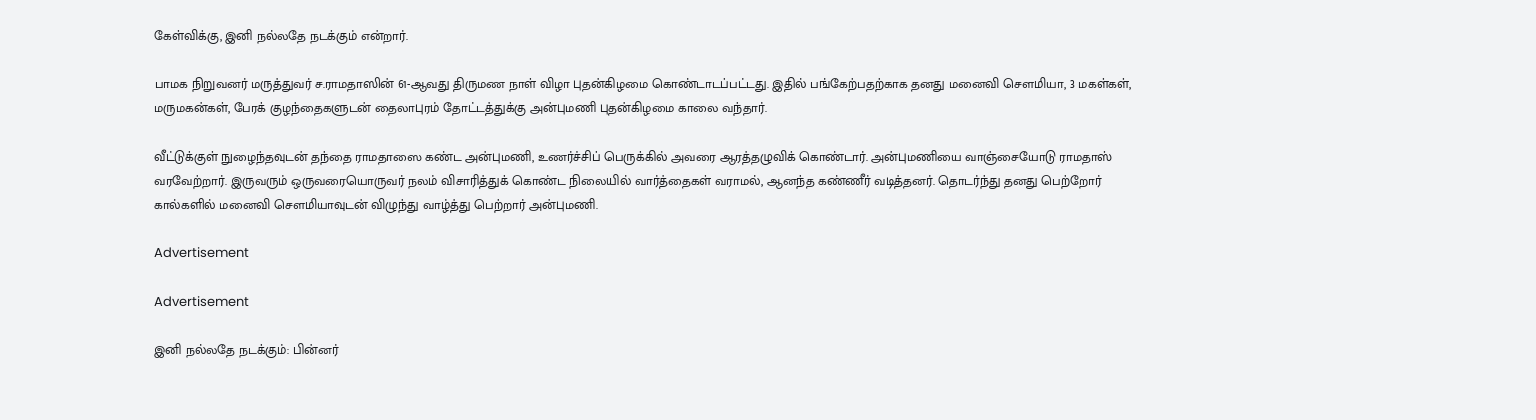கேள்விக்கு, இனி நல்லதே நடக்கும் என்றார்.

பாமக நிறுவனர் மருத்துவர் ச.ராமதாஸின் 61-ஆவது திருமண நாள் விழா புதன்கிழமை கொண்டாடப்பட்டது. இதில் பங்கேற்பதற்காக தனது மனைவி செளமியா, 3 மகள்கள், மருமகன்கள், பேரக் குழந்தைகளுடன் தைலாபுரம் தோட்டத்துக்கு அன்புமணி புதன்கிழமை காலை வந்தார்.

வீட்டுக்குள் நுழைந்தவுடன் தந்தை ராமதாஸை கண்ட அன்புமணி, உணர்ச்சிப் பெருக்கில் அவரை ஆரத்தழுவிக் கொண்டார். அன்புமணியை வாஞ்சையோடு ராமதாஸ் வரவேற்றார். இருவரும் ஒருவரையொருவர் நலம் விசாரித்துக் கொண்ட நிலையில் வார்த்தைகள் வராமல், ஆனந்த கண்ணீர் வடித்தனர். தொடர்ந்து தனது பெற்றோர் கால்களில் மனைவி செளமியாவுடன் விழுந்து வாழ்த்து பெற்றார் அன்புமணி.

Advertisement

Advertisement

இனி நல்லதே நடக்கும்: பின்னர்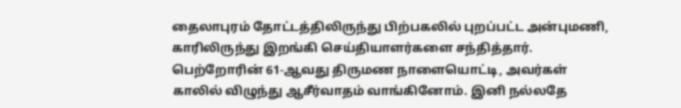தைலாபுரம் தோட்டத்திலிருந்து பிற்பகலில் புறப்பட்ட அன்புமணி, காரிலிருந்து இறங்கி செய்தியாளர்களை சந்தித்தார். பெற்றோரின் 61-ஆவது திருமண நாளையொட்டி, அவர்கள் காலில் விழுந்து ஆசீர்வாதம் வாங்கினோம். இனி நல்லதே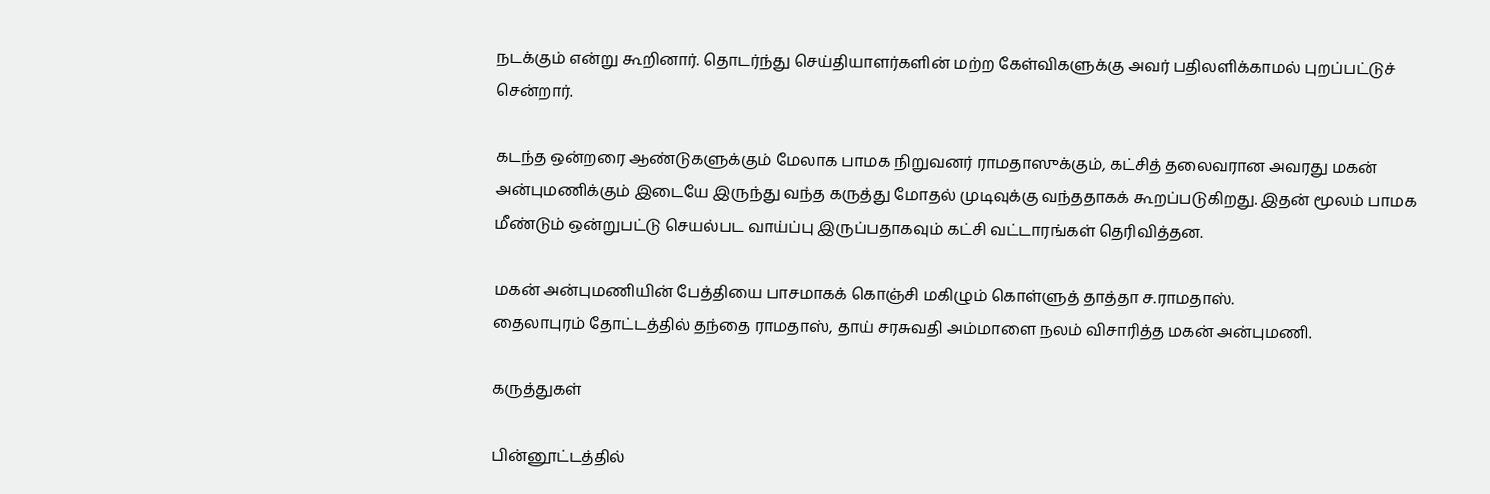நடக்கும் என்று கூறினார். தொடர்ந்து செய்தியாளர்களின் மற்ற கேள்விகளுக்கு அவர் பதிலளிக்காமல் புறப்பட்டுச் சென்றார்.

கடந்த ஒன்றரை ஆண்டுகளுக்கும் மேலாக பாமக நிறுவனர் ராமதாஸுக்கும், கட்சித் தலைவரான அவரது மகன் அன்புமணிக்கும் இடையே இருந்து வந்த கருத்து மோதல் முடிவுக்கு வந்ததாகக் கூறப்படுகிறது. இதன் மூலம் பாமக மீண்டும் ஒன்றுபட்டு செயல்பட வாய்ப்பு இருப்பதாகவும் கட்சி வட்டாரங்கள் தெரிவித்தன.

மகன் அன்புமணியின் பேத்தியை பாசமாகக் கொஞ்சி மகிழும் கொள்ளுத் தாத்தா ச.ராமதாஸ்.
தைலாபுரம் தோட்டத்தில் தந்தை ராமதாஸ், தாய் சரசுவதி அம்மாளை நலம் விசாரித்த மகன் அன்புமணி.

கருத்துகள்

பின்னூட்டத்தில்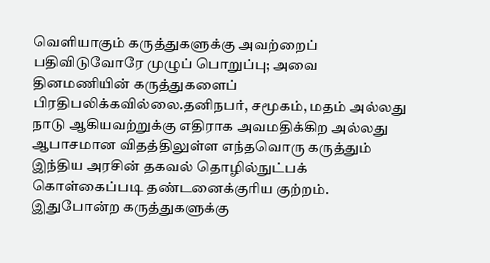வெளியாகும் கருத்துகளுக்கு அவற்றைப் பதிவிடுவோரே முழுப் பொறுப்பு; அவை தினமணியின் கருத்துகளைப் பிரதிபலிக்கவில்லை.தனிநபர், சமூகம், மதம் அல்லது நாடு ஆகியவற்றுக்கு எதிராக அவமதிக்கிற அல்லது ஆபாசமான விதத்திலுள்ள எந்தவொரு கருத்தும் இந்திய அரசின் தகவல் தொழில்நுட்பக் கொள்கைப்படி தண்டனைக்குரிய குற்றம். இதுபோன்ற கருத்துகளுக்கு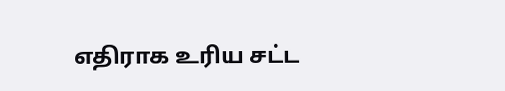எதிராக உரிய சட்ட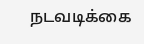நடவடிக்கை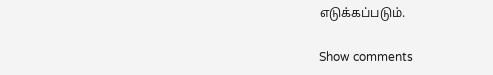எடுக்கப்படும்.

Show comments